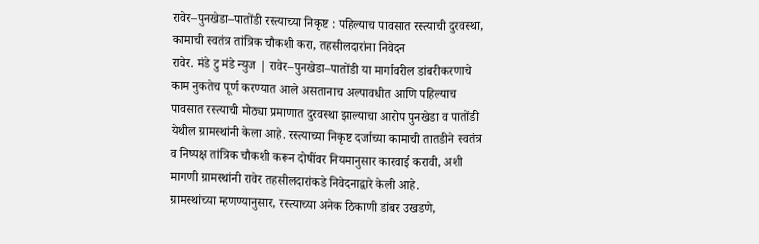रावेर–पुनखेडा–पातोंडी रस्त्याच्या निकृष्ट : पहिल्याच पावसात रस्त्याची दुरवस्था, कामाची स्वतंत्र तांत्रिक चौकशी करा, तहसीलदारांना निवेदन
रावेर. मंडे टु मंडे न्युज | रावेर–पुनखेडा–पातोंडी या मार्गावरील डांबरीकरणाचे काम नुकतेच पूर्ण करण्यात आले असतानाच अल्पावधीत आणि पहिल्याच पावसात रस्त्याची मोठ्या प्रमाणात दुरवस्था झाल्याचा आरोप पुनखेडा व पातोंडी येथील ग्रामस्थांनी केला आहे. रस्त्याच्या निकृष्ट दर्जाच्या कामाची तातडीने स्वतंत्र व निष्पक्ष तांत्रिक चौकशी करून दोषींवर नियमानुसार कारवाई करावी, अशी मागणी ग्रामस्थांनी रावेर तहसीलदारांकडे निवेदनाद्वारे केली आहे.
ग्रामस्थांच्या म्हणण्यानुसार, रस्त्याच्या अनेक ठिकाणी डांबर उखडणे,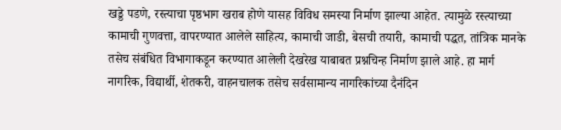खड्डे पडणे, रस्त्याचा पृष्ठभाग खराब होणे यासह विविध समस्या निर्माण झाल्या आहेत. त्यामुळे रस्त्याच्या कामाची गुणवत्ता, वापरण्यात आलेले साहित्य, कामाची जाडी, बेसची तयारी, कामाची पद्धत, तांत्रिक मानके तसेच संबंधित विभागाकडून करण्यात आलेली देखरेख याबाबत प्रश्नचिन्ह निर्माण झाले आहे. हा मार्ग नागरिक, विद्यार्थी, शेतकरी, वाहनचालक तसेच सर्वसामान्य नागरिकांच्या दैनंदिन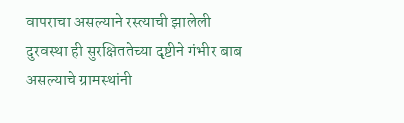वापराचा असल्याने रस्त्याची झालेली दुरवस्था ही सुरक्षिततेच्या दृष्टीने गंभीर बाब असल्याचे ग्रामस्थांनी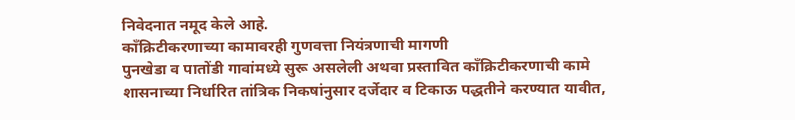निवेदनात नमूद केले आहे.
काँक्रिटीकरणाच्या कामावरही गुणवत्ता नियंत्रणाची मागणी
पुनखेडा व पातोंडी गावांमध्ये सुरू असलेली अथवा प्रस्तावित काँक्रिटीकरणाची कामे शासनाच्या निर्धारित तांत्रिक निकषांनुसार दर्जेदार व टिकाऊ पद्धतीने करण्यात यावीत,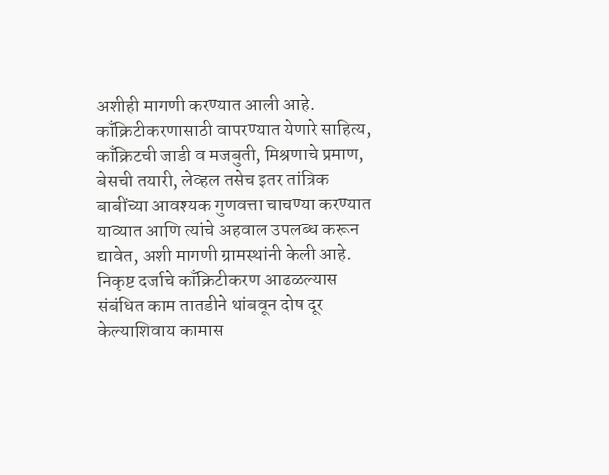अशीही मागणी करण्यात आली आहे. काँक्रिटीकरणासाठी वापरण्यात येणारे साहित्य, काँक्रिटची जाडी व मजबुती, मिश्रणाचे प्रमाण, बेसची तयारी, लेव्हल तसेच इतर तांत्रिक बाबींच्या आवश्यक गुणवत्ता चाचण्या करण्यात याव्यात आणि त्यांचे अहवाल उपलब्ध करून द्यावेत, अशी मागणी ग्रामस्थांनी केली आहे. निकृष्ट दर्जाचे काँक्रिटीकरण आढळल्यास संबंधित काम तातडीने थांबवून दोष दूर केल्याशिवाय कामास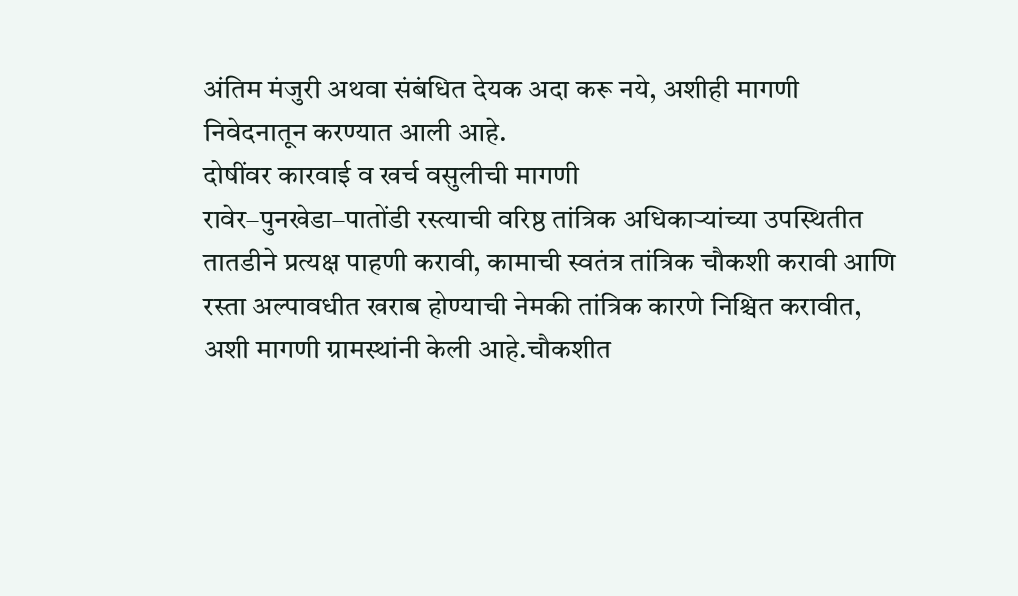अंतिम मंजुरी अथवा संबंधित देयक अदा करू नये, अशीही मागणी निवेदनातून करण्यात आली आहे.
दोषींवर कारवाई व खर्च वसुलीची मागणी
रावेर–पुनखेडा–पातोंडी रस्त्याची वरिष्ठ तांत्रिक अधिकाऱ्यांच्या उपस्थितीत तातडीने प्रत्यक्ष पाहणी करावी, कामाची स्वतंत्र तांत्रिक चौकशी करावी आणि रस्ता अल्पावधीत खराब होण्याची नेमकी तांत्रिक कारणे निश्चित करावीत, अशी मागणी ग्रामस्थांनी केली आहे.चौकशीत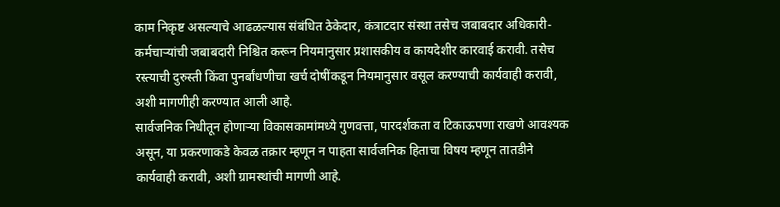काम निकृष्ट असल्याचे आढळल्यास संबंधित ठेकेदार, कंत्राटदार संस्था तसेच जबाबदार अधिकारी-कर्मचाऱ्यांची जबाबदारी निश्चित करून नियमानुसार प्रशासकीय व कायदेशीर कारवाई करावी. तसेच रस्त्याची दुरुस्ती किंवा पुनर्बांधणीचा खर्च दोषींकडून नियमानुसार वसूल करण्याची कार्यवाही करावी, अशी मागणीही करण्यात आली आहे.
सार्वजनिक निधीतून होणाऱ्या विकासकामांमध्ये गुणवत्ता, पारदर्शकता व टिकाऊपणा राखणे आवश्यक असून, या प्रकरणाकडे केवळ तक्रार म्हणून न पाहता सार्वजनिक हिताचा विषय म्हणून तातडीने कार्यवाही करावी, अशी ग्रामस्थांची मागणी आहे.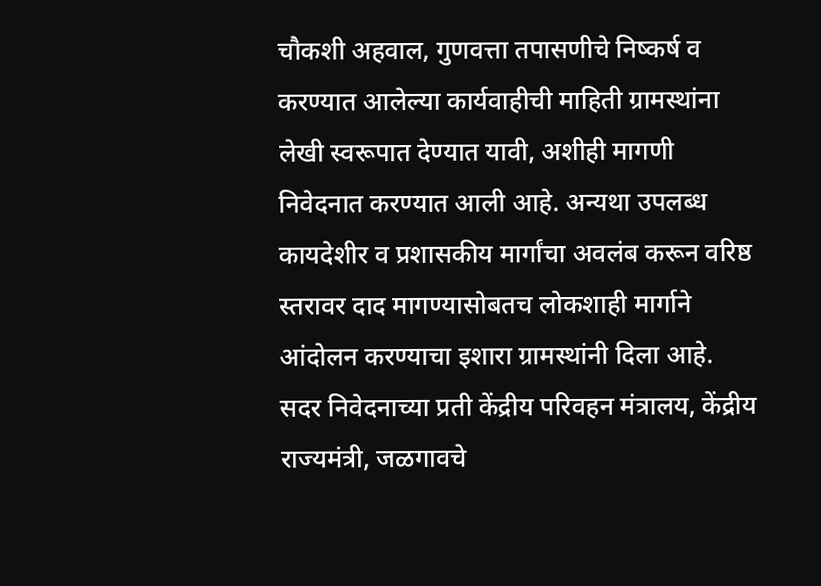चौकशी अहवाल, गुणवत्ता तपासणीचे निष्कर्ष व करण्यात आलेल्या कार्यवाहीची माहिती ग्रामस्थांना लेखी स्वरूपात देण्यात यावी, अशीही मागणी निवेदनात करण्यात आली आहे. अन्यथा उपलब्ध कायदेशीर व प्रशासकीय मार्गांचा अवलंब करून वरिष्ठ स्तरावर दाद मागण्यासोबतच लोकशाही मार्गाने आंदोलन करण्याचा इशारा ग्रामस्थांनी दिला आहे.
सदर निवेदनाच्या प्रती केंद्रीय परिवहन मंत्रालय, केंद्रीय राज्यमंत्री, जळगावचे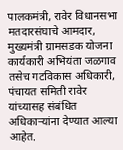पालकमंत्री, रावेर विधानसभा मतदारसंघाचे आमदार, मुख्यमंत्री ग्रामसडक योजना कार्यकारी अभियंता जळगाव तसेच गटविकास अधिकारी, पंचायत समिती रावेर यांच्यासह संबंधित अधिकाऱ्यांना देण्यात आल्या आहेत.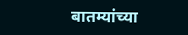बातम्यांच्या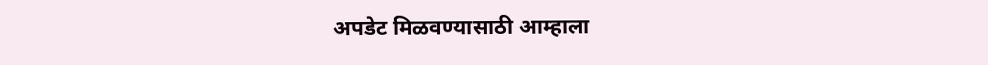अपडेट मिळवण्यासाठी आम्हाला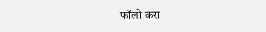फॉलो करा